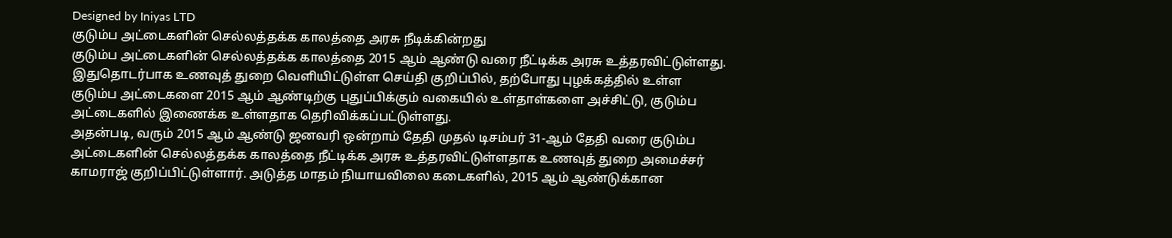Designed by Iniyas LTD
குடும்ப அட்டைகளின் செல்லத்தக்க காலத்தை அரசு நீடிக்கின்றது
குடும்ப அட்டைகளின் செல்லத்தக்க காலத்தை 2015 ஆம் ஆண்டு வரை நீட்டிக்க அரசு உத்தரவிட்டுள்ளது. இதுதொடர்பாக உணவுத் துறை வெளியிட்டுள்ள செய்தி குறிப்பில், தற்போது புழக்கத்தில் உள்ள குடும்ப அட்டைகளை 2015 ஆம் ஆண்டிற்கு புதுப்பிக்கும் வகையில் உள்தாள்களை அச்சிட்டு, குடும்ப அட்டைகளில் இணைக்க உள்ளதாக தெரிவிக்கப்பட்டுள்ளது.
அதன்படி, வரும் 2015 ஆம் ஆண்டு ஜனவரி ஒன்றாம் தேதி முதல் டிசம்பர் 31-ஆம் தேதி வரை குடும்ப அட்டைகளின் செல்லத்தக்க காலத்தை நீட்டிக்க அரசு உத்தரவிட்டுள்ளதாக உணவுத் துறை அமைச்சர் காமராஜ் குறிப்பிட்டுள்ளார். அடுத்த மாதம் நியாயவிலை கடைகளில், 2015 ஆம் ஆண்டுக்கான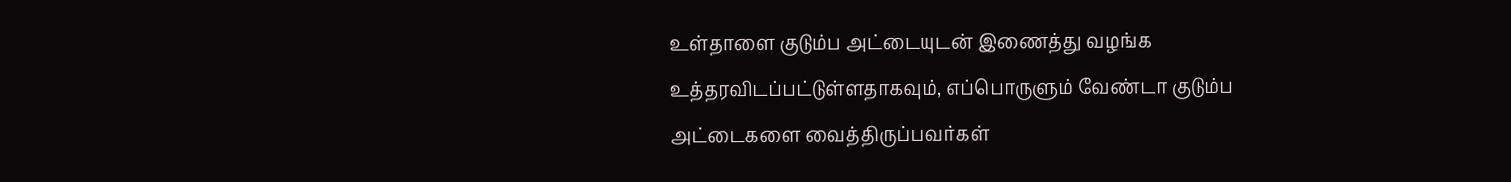உள்தாளை குடும்ப அட்டையுடன் இணைத்து வழங்க உத்தரவிடப்பட்டுள்ளதாகவும், எப்பொருளும் வேண்டா குடும்ப அட்டைகளை வைத்திருப்பவர்கள்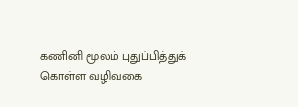கணினி மூலம் புதுப்பித்துக் கொள்ள வழிவகை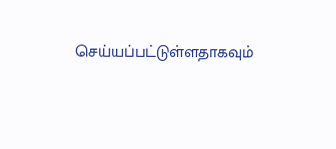செய்யப்பட்டுள்ளதாகவும்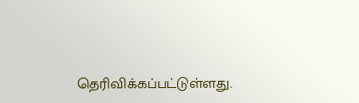தெரிவிக்கப்பட்டுள்ளது.